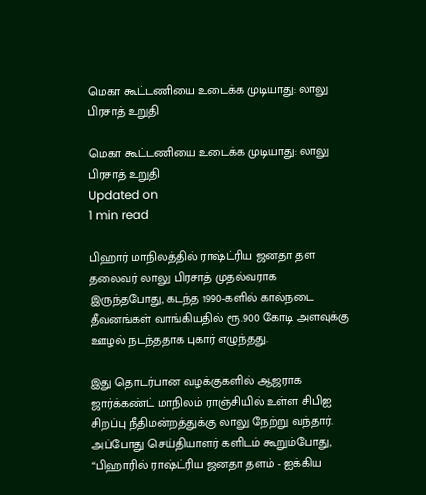மெகா கூட்டணியை உடைக்க முடியாது: லாலு பிரசாத் உறுதி

மெகா கூட்டணியை உடைக்க முடியாது: லாலு பிரசாத் உறுதி
Updated on
1 min read

பிஹார் மாநிலத்தில் ராஷ்ட்ரிய ஜனதா தள தலைவர் லாலு பிரசாத் முதல்வராக இருந்தபோது, கடந்த 1990-களில் கால்நடை தீவனங்கள் வாங்கியதில் ரூ.900 கோடி அளவுக்கு ஊழல் நடந்ததாக புகார் எழுந்தது.

இது தொடர்பான வழக்குகளில் ஆஜராக ஜார்க்கண்ட் மாநிலம் ராஞ்சியில் உள்ள சிபிஐ சிறப்பு நீதிமன்றத்துக்கு லாலு நேற்று வந்தார். அப்போது செய்தியாளர் களிடம் கூறும்போது, “பிஹாரில் ராஷ்ட்ரிய ஜனதா தளம் - ஐக்கிய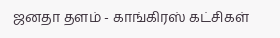ஜனதா தளம் - காங்கிரஸ் கட்சிகள்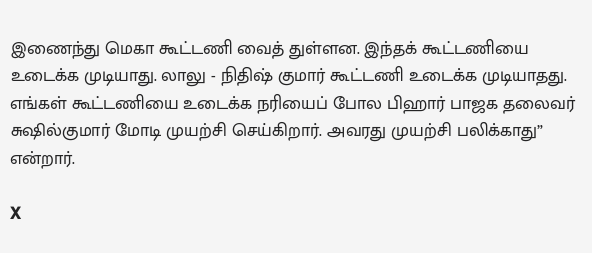இணைந்து மெகா கூட்டணி வைத் துள்ளன. இந்தக் கூட்டணியை உடைக்க முடியாது. லாலு - நிதிஷ் குமார் கூட்டணி உடைக்க முடியாதது. எங்கள் கூட்டணியை உடைக்க நரியைப் போல பிஹார் பாஜக தலைவர் சுஷில்குமார் மோடி முயற்சி செய்கிறார். அவரது முயற்சி பலிக்காது” என்றார்.

X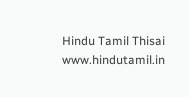Hindu Tamil Thisai
www.hindutamil.in